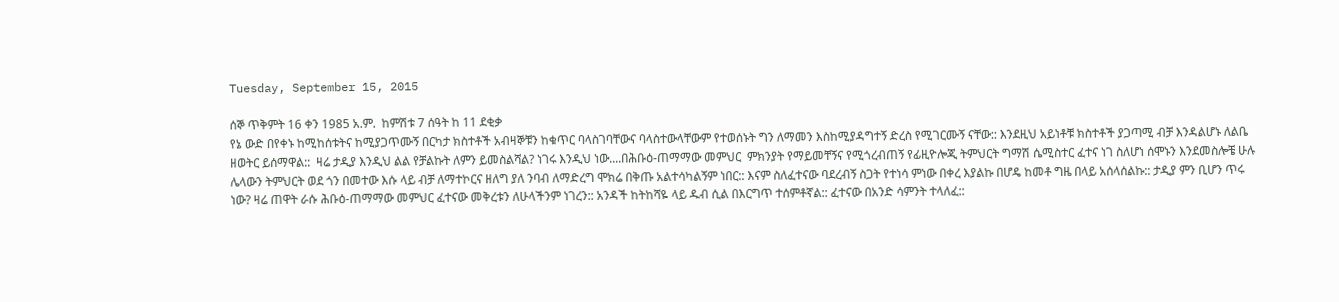Tuesday, September 15, 2015

ሰኞ ጥቅምት 16 ቀን 1985 አ.ም.  ከምሽቱ 7 ሰዓት ከ 11 ደቂቃ
የኔ ውድ በየቀኑ ከሚከሰቱትና ከሚያጋጥሙኝ በርካታ ክስተቶች አብዛኞቹን ከቁጥር ባላስገባቸውና ባላስተውላቸውም የተወሰኑት ግን ለማመን እስከሚያዳግተኝ ድረስ የሚገርሙኝ ናቸው:: እንደዚህ አይነቶቹ ክስተቶች ያጋጣሚ ብቻ እንዳልሆኑ ለልቤ ዘወትር ይሰማዋል::  ዛሬ ታዲያ እንዲህ ልል የቻልኩት ለምን ይመስልሻል? ነገሩ እንዲህ ነው....በሕቡዕ-ጠማማው መምህር  ምክንያት የማይመቸኝና የሚጎረብጠኝ የፊዚዮሎጂ ትምህርት ግማሽ ሴሚስተር ፈተና ነገ ስለሆነ ሰሞኑን እንደመስሎቼ ሁሉ ሌላውን ትምህርት ወደ ጎን በመተው እሱ ላይ ብቻ ለማተኮርና ዘለግ ያለ ንባብ ለማድረግ ሞክሬ በቅጡ አልተሳካልኝም ነበር:: እናም ስለፈተናው ባደረብኝ ስጋት የተነሳ ምነው በቀረ እያልኩ በሆዴ ከመቶ ግዜ በላይ አሰላሰልኩ:: ታዲያ ምን ቢሆን ጥሩ ነው? ዛሬ ጠዋት ራሱ ሕቡዕ-ጠማማው መምህር ፈተናው መቅረቱን ለሁላችንም ነገረን:: አንዳች ከትከሻዬ ላይ ዱብ ሲል በእርግጥ ተሰምቶኛል:: ፈተናው በአንድ ሳምንት ተላለፈ::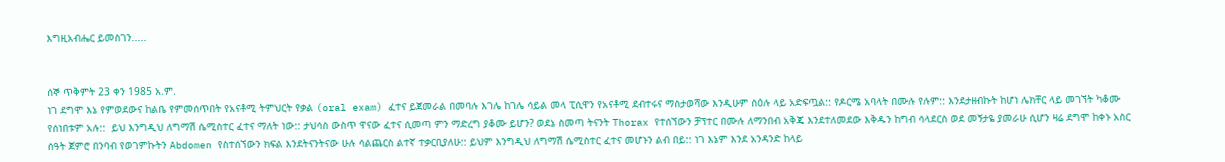እግዚአብሔር ይመስገን.....


ሰኞ ጥቅምት 23 ቀን 1985 አ.ም.
ነገ ደግሞ እኔ የምወደውና ከልቤ የምመሰጥበት የአናቶሚ ትምህርት የቃል (oral exam) ፈተና ይጀመራል በመባሉ እገሌ ከገሌ ሳይል መላ ፒሲዋን የአናቶሚ ደብተሩና ማስታወሻው እንዲሁም ስዕሉ ላይ አድፍጧል:: የዶርሜ አባላት በሙሉ የሉም:: እንደታዘብኩት ከሆነ ሌክቸር ላይ መገኘት ካቆሙ የሰነበቱም አሉ::  ይህ እንግዲህ ለግማሽ ሴሚስተር ፈተና ማለት ነው:: ታህሳስ ውስጥ ዋናው ፈተና ሲመጣ ምን ማድረግ ያቆሙ ይሆን? ወደኔ ስመጣ ትናንት Thorax የተሰኘውን ቻፕተር በሙሉ ለማንበብ አቅጄ እንደተለመደው እቅዱን ከግብ ሳላደርስ ወደ መኝታዬ ያመራሁ ሲሆን ዛሬ ደግሞ ከቀኑ አስር ሰዓት ጀምሮ በንባብ የወገምኩትን Abdomen የስተሰኘውን ክፍል እንደትናንትናው ሁሉ ሳልጨርስ ልተኛ ተቃርቢያለሁ:: ይህም እንግዲህ ለግማሽ ሴሚስተር ፈተና መሆኑን ልብ በይ:: ነገ እኔም እንደ አንዳንድ ከላይ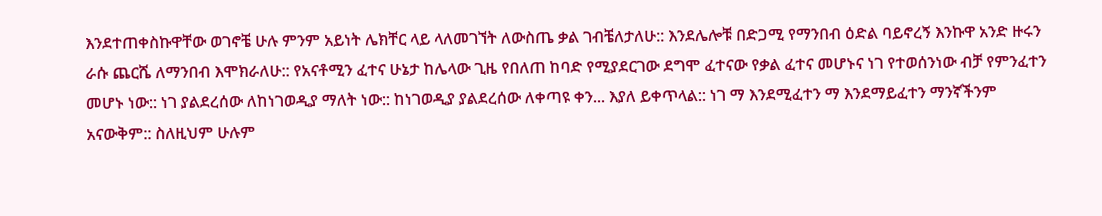እንደተጠቀስኩዋቸው ወገኖቼ ሁሉ ምንም አይነት ሌክቸር ላይ ላለመገኘት ለውስጤ ቃል ገብቼለታለሁ:: እንደሌሎቹ በድጋሚ የማንበብ ዕድል ባይኖረኝ እንኩዋ አንድ ዙሩን ራሱ ጨርሼ ለማንበብ እሞክራለሁ:: የአናቶሚን ፈተና ሁኔታ ከሌላው ጊዜ የበለጠ ከባድ የሚያደርገው ደግሞ ፈተናው የቃል ፈተና መሆኑና ነገ የተወሰንነው ብቻ የምንፈተን መሆኑ ነው:: ነገ ያልደረሰው ለከነገወዲያ ማለት ነው:: ከነገወዲያ ያልደረሰው ለቀጣዩ ቀን... እያለ ይቀጥላል:: ነገ ማ እንደሚፈተን ማ እንደማይፈተን ማንኛችንም አናውቅም:: ስለዚህም ሁሉም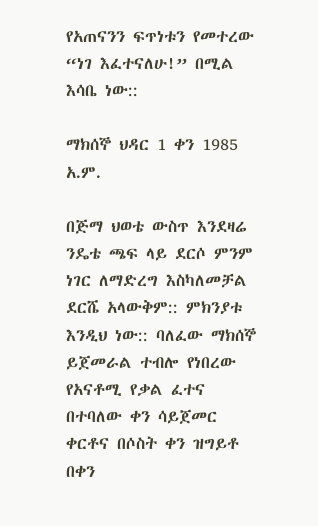የአጠናንን ፍጥነቱን የመተረው “ነገ እፈተናለሁ!” በሚል እሳቤ ነው::

ማክሰኞ ህዳር 1 ቀን 1985 አ.ም.

በጅማ ህወቴ ውስጥ እንደዛሬ ንዴቴ ጫፍ ላይ ደርሶ ምንም ነገር ለማድረግ እስካለመቻል ደርሼ አላውቅም:: ምክንያቱ እንዲህ ነው:: ባለፈው ማክሰኞ ይጀመራል ተብሎ የነበረው የአናቶሚ የቃል ፈተና በተባለው ቀን ሳይጀመር ቀርቶና በሶስት ቀን ዝግይቶ በቀን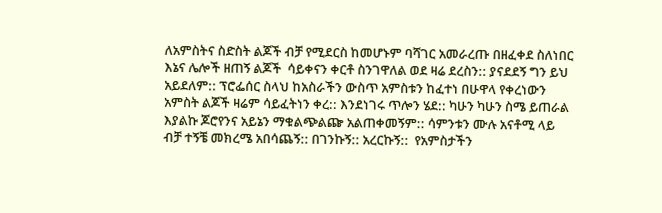ለአምስትና ስድስት ልጆች ብቻ የሚደርስ ከመሆኑም ባሻገር አመራረጡ በዘፈቀደ ስለነበር እኔና ሌሎች ዘጠኝ ልጆች  ሳይቀናን ቀርቶ ስንገዋለል ወደ ዛሬ ደረስን:: ያናደደኝ ግን ይህ አይደለም:: ፕሮፌሰር ስላህ ከአስራችን ውስጥ አምስቱን ከፈተነ በሁዋላ የቀረነውን አምስት ልጆች ዛሬም ሳይፈትነን ቀረ:: እንደነገሩ ጥሎን ሄደ:: ካሁን ካሁን ስሜ ይጠራል እያልኩ ጆሮየንና አይኔን ማቁልጭልጬ አልጠቀመኝም:: ሳምንቱን ሙሉ አናቶሚ ላይ ብቻ ተኝቼ መክረሜ አበሳጨኝ:: በገንኩኝ:: አረርኩኝ::  የአምስታችን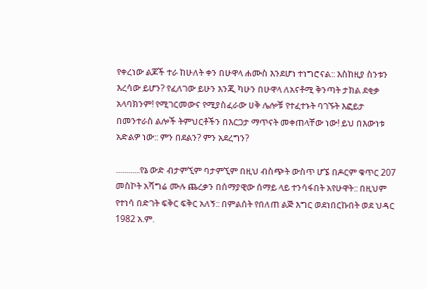የቀረነው ልጆች ተራ ከሁለት ቀን በሁዋላ ሐሙስ እንደሆነ ተነግሮናል:: እስከዚያ ስንቱን እረሳው ይሆን? የፈለገው ይሁን እንጂ ካሁን በሁዋላ ለአናቶሚ ቅንጣት ታክል ደቂቃ አላባክንም! የሚገርመውና የሚያስፈራው ሀቅ ሌሎቹ የተፈተኑት ባገኙት እፎይታ በመንተራስ ልሎች ትምህርቶችን በእርጋታ ማጥናት መቀጠላቸው ነው! ይህ በእውነቱ አድልዎ ነው:: ምን በደልን? ምን አደረግን?

............የኔ ውድ ብታምኚም ባታምኚም በዚህ ብስጭት ውስጥ ሆኜ በዶርም ቁጥር 207 መስኮት አሻግሬ ሙሉ ጨረቃን በሰማያዊው ሰማይ ላይ ተንሳፋበት አየሁዋት:: በዚህም የተነሳ በድገት ፍቅር ፍቅር አለኝ:: በምልሰት የበለጠ ልጅ እግር ወደነበርኩበት ወደ ህዳር 1982 አ.ም.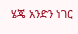ሄጄ አንድን ነገር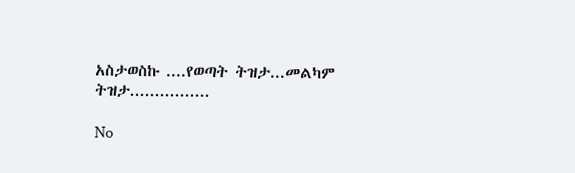አስታወስኩ ....የወጣት ትዝታ...መልካም ትዝታ................

No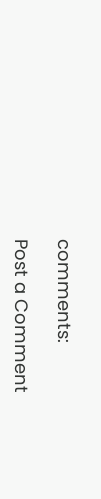comments:

Post a Comment